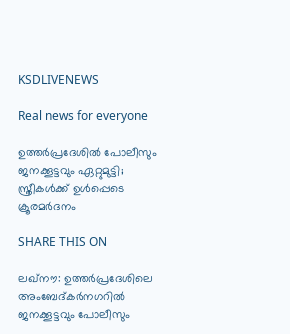KSDLIVENEWS

Real news for everyone

ഉത്തര്‍പ്രദേശില്‍ പോലീസും ജനക്കൂട്ടവും ഏറ്റുമുട്ടി; സ്ത്രീകള്‍ക്ക് ഉള്‍പ്പെടെ ക്രൂരമര്‍ദനം

SHARE THIS ON

ലഖ്‌നൗ: ഉത്തര്‍പ്രദേശിലെ അംബേദ്കര്‍നഗറില്‍ ജനക്കൂട്ടവും പോലീസും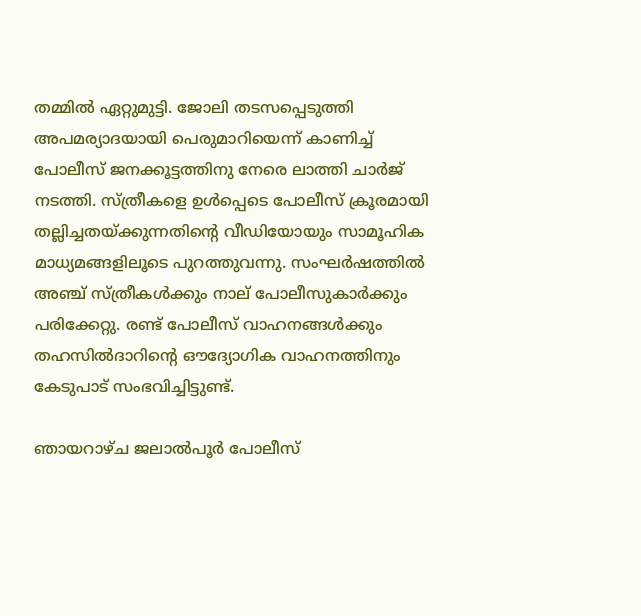തമ്മില്‍ ഏറ്റുമുട്ടി. ജോലി തടസപ്പെടുത്തി അപമര്യാദയായി പെരുമാറിയെന്ന് കാണിച്ച് പോലീസ് ജനക്കൂട്ടത്തിനു നേരെ ലാത്തി ചാർജ് നടത്തി. സ്ത്രീകളെ ഉള്‍പ്പെടെ പോലീസ് ക്രൂരമായി തല്ലിച്ചതയ്ക്കുന്നതിന്റെ വീഡിയോയും സാമൂഹിക മാധ്യമങ്ങളിലൂടെ പുറത്തുവന്നു. സംഘര്‍ഷത്തില്‍ അഞ്ച് സ്ത്രീകള്‍ക്കും നാല് പോലീസുകാര്‍ക്കും പരിക്കേറ്റു. രണ്ട് പോലീസ് വാഹനങ്ങള്‍ക്കും തഹസില്‍ദാറിന്റെ ഔദ്യോഗിക വാഹനത്തിനും കേടുപാട് സംഭവിച്ചിട്ടുണ്ട്.

ഞായറാഴ്ച ജലാല്‍പൂര്‍ പോലീസ്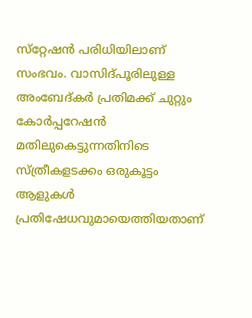സ്‌റ്റേഷന്‍ പരിധിയിലാണ് സംഭവം. വാസിദ്പൂരിലുള്ള അംബേദ്കര്‍ പ്രതിമക്ക് ചുറ്റും കോര്‍പ്പറേഷന്‍ മതിലുകെട്ടുന്നതിനിടെ സ്ത്രീകളടക്കം ഒരുകൂട്ടം ആളുകള്‍ പ്രതിഷേധവുമായെത്തിയതാണ്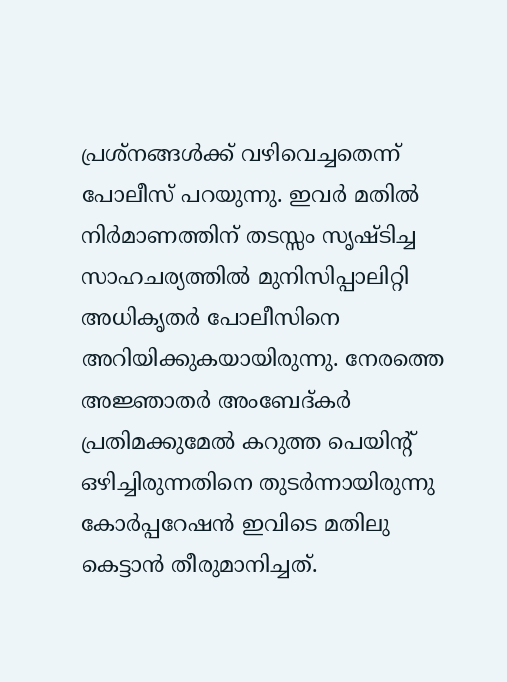പ്രശ്‌നങ്ങള്‍ക്ക് വഴിവെച്ചതെന്ന് പോലീസ് പറയുന്നു. ഇവര്‍ മതില്‍ നിര്‍മാണത്തിന് തടസ്സം സൃഷ്ടിച്ച സാഹചര്യത്തില്‍ മുനിസിപ്പാലിറ്റി അധികൃതർ പോലീസിനെ അറിയിക്കുകയായിരുന്നു. നേരത്തെ അജ്ഞാതര്‍ അംബേദ്കര്‍ പ്രതിമക്കുമേല്‍ കറുത്ത പെയിന്റ് ഒഴിച്ചിരുന്നതിനെ തുടര്‍ന്നായിരുന്നു കോര്‍പ്പറേഷന്‍ ഇവിടെ മതിലു കെട്ടാന്‍ തീരുമാനിച്ചത്.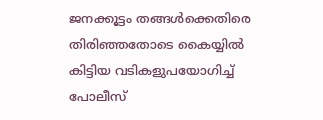ജനക്കൂട്ടം തങ്ങള്‍ക്കെതിരെ തിരിഞ്ഞതോടെ കൈയ്യില്‍ കിട്ടിയ വടികളുപയോഗിച്ച് പോലീസ്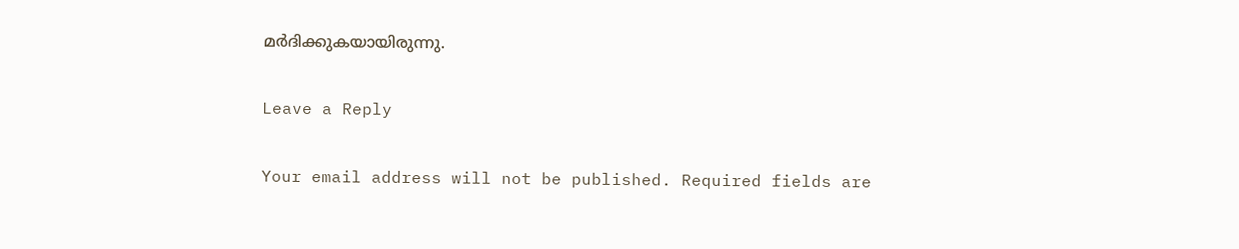മർദിക്കുകയായിരുന്നു.

Leave a Reply

Your email address will not be published. Required fields are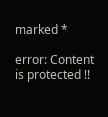marked *

error: Content is protected !!